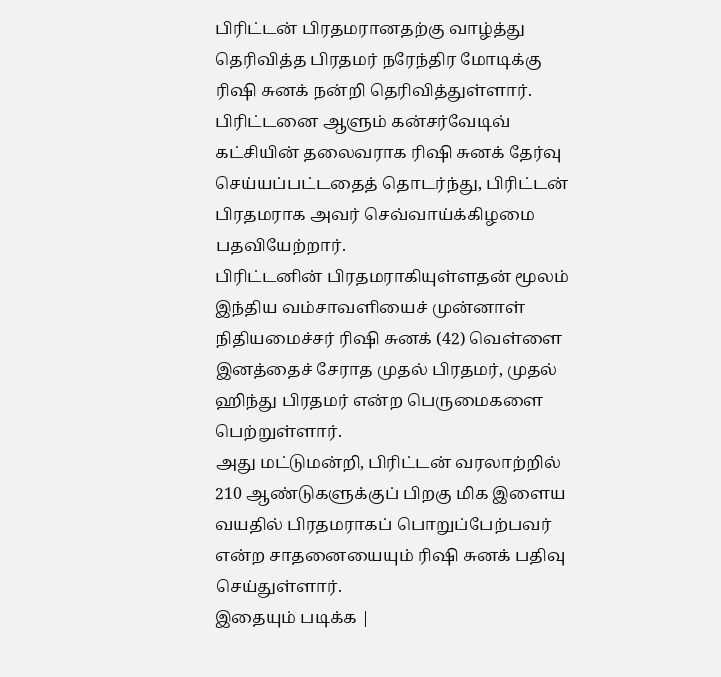பிரிட்டன் பிரதமரானதற்கு வாழ்த்து தெரிவித்த பிரதமர் நரேந்திர மோடிக்கு ரிஷி சுனக் நன்றி தெரிவித்துள்ளார்.
பிரிட்டனை ஆளும் கன்சர்வேடிவ் கட்சியின் தலைவராக ரிஷி சுனக் தேர்வு செய்யப்பட்டதைத் தொடர்ந்து, பிரிட்டன் பிரதமராக அவர் செவ்வாய்க்கிழமை பதவியேற்றார்.
பிரிட்டனின் பிரதமராகியுள்ளதன் மூலம் இந்திய வம்சாவளியைச் முன்னாள் நிதியமைச்சர் ரிஷி சுனக் (42) வெள்ளை இனத்தைச் சேராத முதல் பிரதமர், முதல் ஹிந்து பிரதமர் என்ற பெருமைகளை பெற்றுள்ளார்.
அது மட்டுமன்றி, பிரிட்டன் வரலாற்றில் 210 ஆண்டுகளுக்குப் பிறகு மிக இளைய வயதில் பிரதமராகப் பொறுப்பேற்பவர் என்ற சாதனையையும் ரிஷி சுனக் பதிவு செய்துள்ளார்.
இதையும் படிக்க |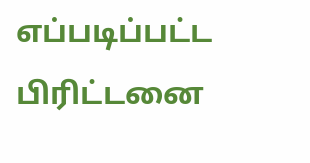எப்படிப்பட்ட பிரிட்டனை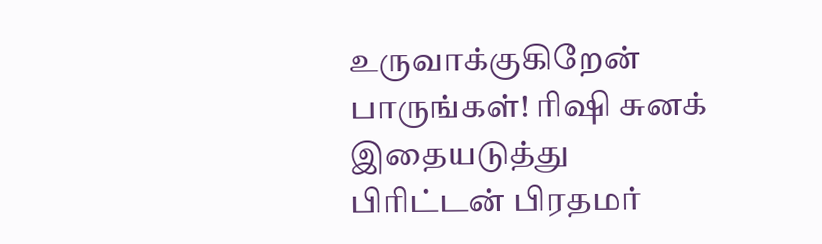உருவாக்குகிறேன் பாருங்கள்! ரிஷி சுனக்
இதையடுத்து பிரிட்டன் பிரதமர்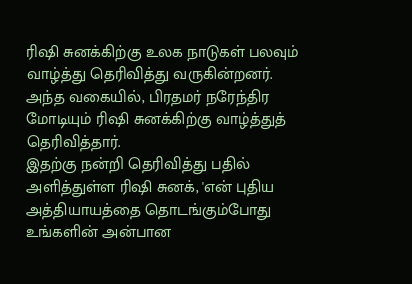ரிஷி சுனக்கிற்கு உலக நாடுகள் பலவும் வாழ்த்து தெரிவித்து வருகின்றனர். அந்த வகையில், பிரதமர் நரேந்திர மோடியும் ரிஷி சுனக்கிற்கு வாழ்த்துத் தெரிவித்தார்.
இதற்கு நன்றி தெரிவித்து பதில் அளித்துள்ள ரிஷி சுனக், 'என் புதிய அத்தியாயத்தை தொடங்கும்போது உங்களின் அன்பான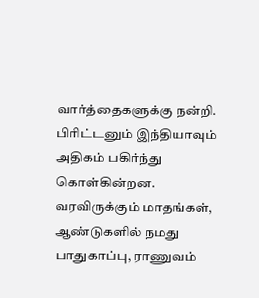வார்த்தைகளுக்கு நன்றி.
பிரிட்டனும் இந்தியாவும் அதிகம் பகிர்ந்து கொள்கின்றன. வரவிருக்கும் மாதங்கள், ஆண்டுகளில் நமது பாதுகாப்பு, ராணுவம்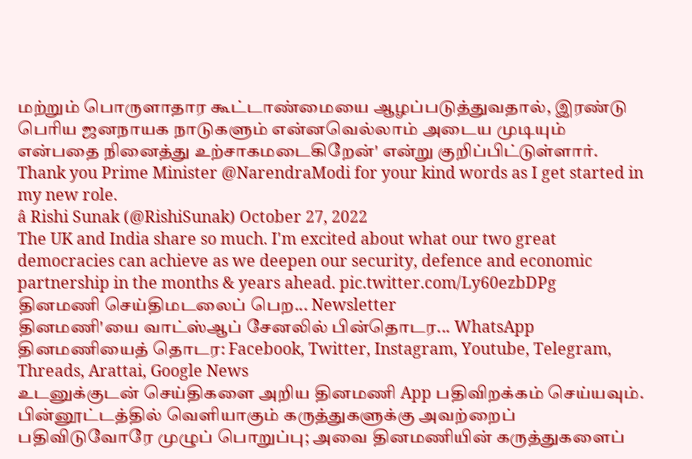மற்றும் பொருளாதார கூட்டாண்மையை ஆழப்படுத்துவதால், இரண்டு பெரிய ஜனநாயக நாடுகளும் என்னவெல்லாம் அடைய முடியும் என்பதை நினைத்து உற்சாகமடைகிறேன்' என்று குறிப்பிட்டுள்ளார்.
Thank you Prime Minister @NarendraModi for your kind words as I get started in my new role.
â Rishi Sunak (@RishiSunak) October 27, 2022
The UK and India share so much. I'm excited about what our two great democracies can achieve as we deepen our security, defence and economic partnership in the months & years ahead. pic.twitter.com/Ly60ezbDPg
தினமணி செய்திமடலைப் பெற... Newsletter
தினமணி'யை வாட்ஸ்ஆப் சேனலில் பின்தொடர... WhatsApp
தினமணியைத் தொடர: Facebook, Twitter, Instagram, Youtube, Telegram, Threads, Arattai, Google News
உடனுக்குடன் செய்திகளை அறிய தினமணி App பதிவிறக்கம் செய்யவும்.
பின்னூட்டத்தில் வெளியாகும் கருத்துகளுக்கு அவற்றைப் பதிவிடுவோரே முழுப் பொறுப்பு; அவை தினமணியின் கருத்துகளைப்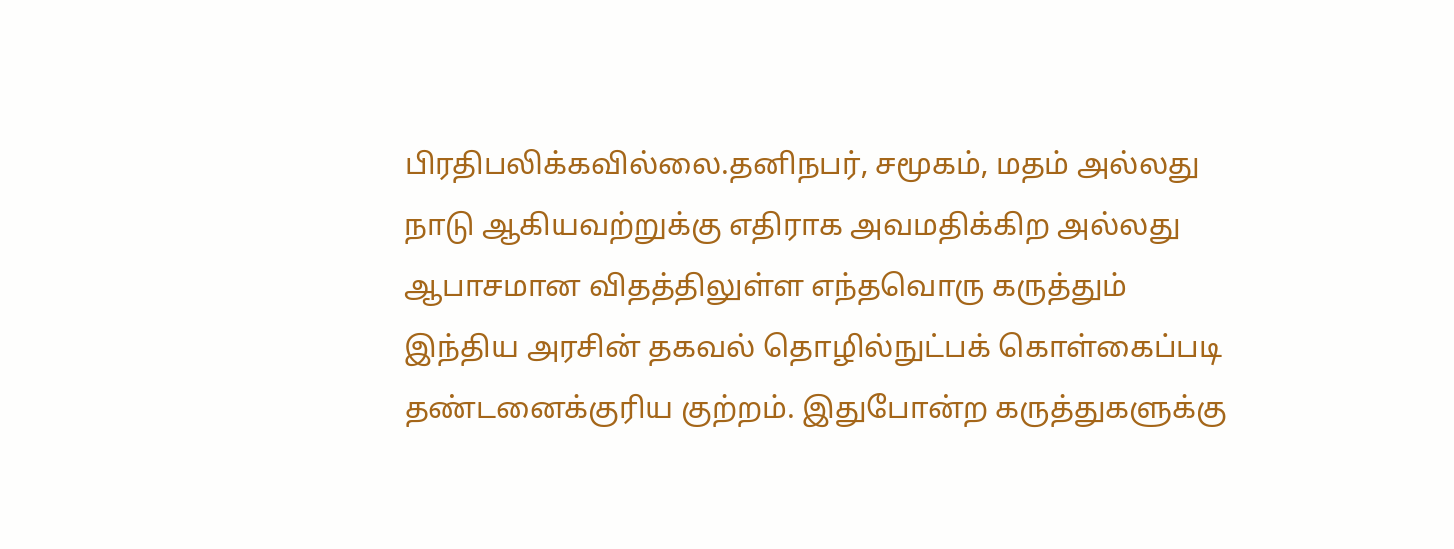பிரதிபலிக்கவில்லை.தனிநபர், சமூகம், மதம் அல்லது நாடு ஆகியவற்றுக்கு எதிராக அவமதிக்கிற அல்லது ஆபாசமான விதத்திலுள்ள எந்தவொரு கருத்தும் இந்திய அரசின் தகவல் தொழில்நுட்பக் கொள்கைப்படி தண்டனைக்குரிய குற்றம். இதுபோன்ற கருத்துகளுக்கு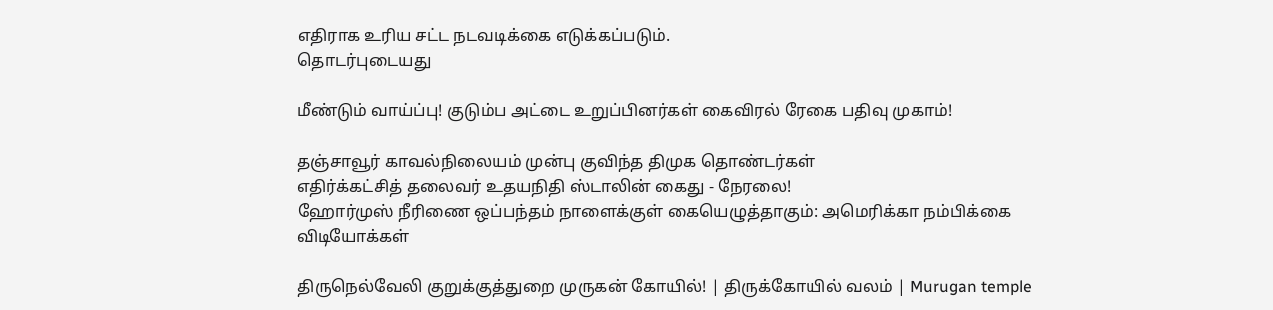எதிராக உரிய சட்ட நடவடிக்கை எடுக்கப்படும்.
தொடர்புடையது

மீண்டும் வாய்ப்பு! குடும்ப அட்டை உறுப்பினர்கள் கைவிரல் ரேகை பதிவு முகாம்!

தஞ்சாவூர் காவல்நிலையம் முன்பு குவிந்த திமுக தொண்டர்கள்
எதிர்க்கட்சித் தலைவர் உதயநிதி ஸ்டாலின் கைது - நேரலை!
ஹோர்முஸ் நீரிணை ஒப்பந்தம் நாளைக்குள் கையெழுத்தாகும்: அமெரிக்கா நம்பிக்கை
விடியோக்கள்

திருநெல்வேலி குறுக்குத்துறை முருகன் கோயில்! | திருக்கோயில் வலம் | Murugan temple